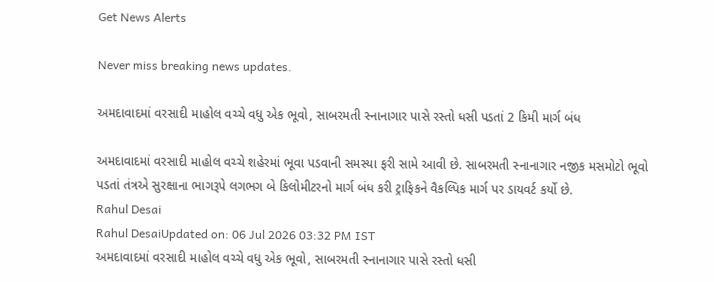Get News Alerts

Never miss breaking news updates.

અમદાવાદમાં વરસાદી માહોલ વચ્ચે વધુ એક ભૂવો, સાબરમતી સ્નાનાગાર પાસે રસ્તો ધસી પડતાં 2 કિમી માર્ગ બંધ

અમદાવાદમાં વરસાદી માહોલ વચ્ચે શહેરમાં ભૂવા પડવાની સમસ્યા ફરી સામે આવી છે. સાબરમતી સ્નાનાગાર નજીક મસમોટો ભૂવો પડતાં તંત્રએ સુરક્ષાના ભાગરૂપે લગભગ બે કિલોમીટરનો માર્ગ બંધ કરી ટ્રાફિકને વૈકલ્પિક માર્ગ પર ડાયવર્ટ કર્યો છે.
Rahul Desai
Rahul DesaiUpdated on: 06 Jul 2026 03:32 PM IST
અમદાવાદમાં વરસાદી માહોલ વચ્ચે વધુ એક ભૂવો, સાબરમતી સ્નાનાગાર પાસે રસ્તો ધસી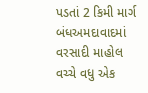પડતાં 2 કિમી માર્ગ બંધઅમદાવાદમાં વરસાદી માહોલ વચ્ચે વધુ એક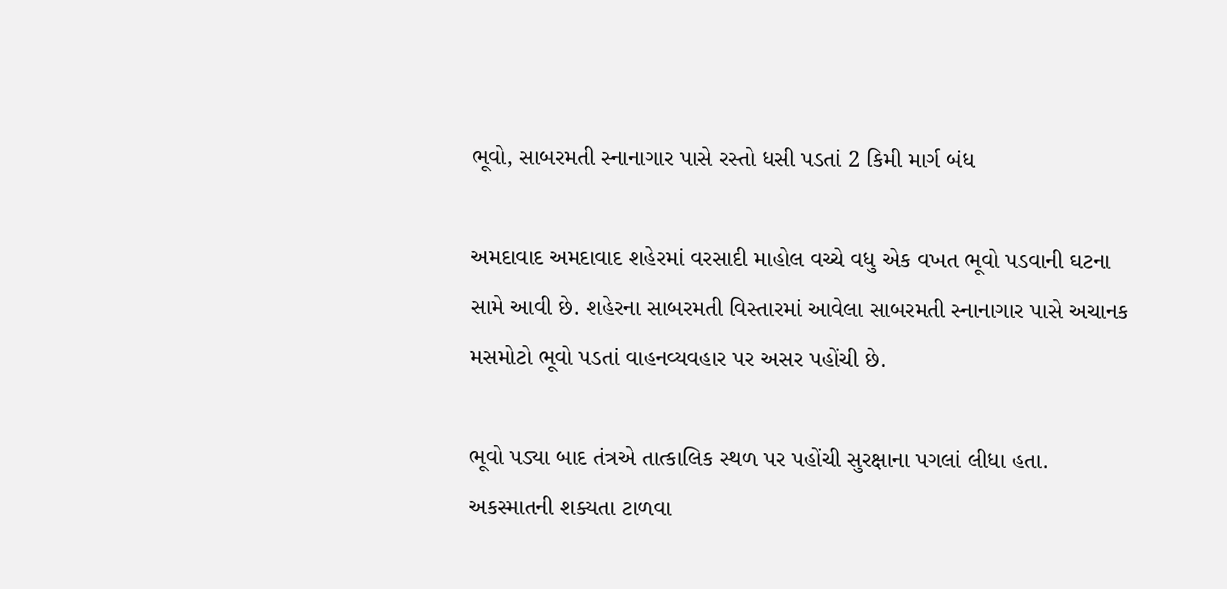ભૂવો, સાબરમતી સ્નાનાગાર પાસે રસ્તો ધસી પડતાં 2 કિમી માર્ગ બંધ

અમદાવાદ અમદાવાદ શહેરમાં વરસાદી માહોલ વચ્ચે વધુ એક વખત ભૂવો પડવાની ઘટના સામે આવી છે. શહેરના સાબરમતી વિસ્તારમાં આવેલા સાબરમતી સ્નાનાગાર પાસે અચાનક મસમોટો ભૂવો પડતાં વાહનવ્યવહાર પર અસર પહોંચી છે.

ભૂવો પડ્યા બાદ તંત્રએ તાત્કાલિક સ્થળ પર પહોંચી સુરક્ષાના પગલાં લીધા હતા. અકસ્માતની શક્યતા ટાળવા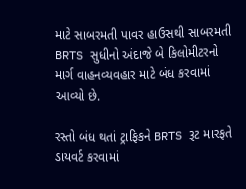માટે સાબરમતી પાવર હાઉસથી સાબરમતી BRTS સુધીનો અંદાજે બે કિલોમીટરનો માર્ગ વાહનવ્યવહાર માટે બંધ કરવામાં આવ્યો છે.

રસ્તો બંધ થતાં ટ્રાફિકને BRTS રૂટ મારફતે ડાયવર્ટ કરવામાં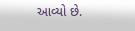આવ્યો છે.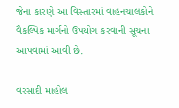જેના કારણે આ વિસ્તારમાં વાહનચાલકોને વૈકલ્પિક માર્ગનો ઉપયોગ કરવાની સૂચના આપવામાં આવી છે.

વરસાદી માહોલ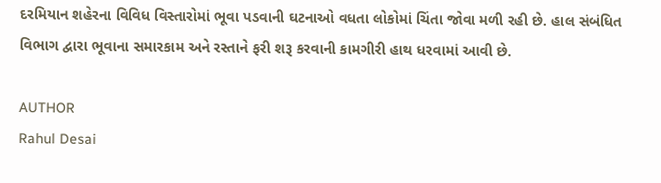દરમિયાન શહેરના વિવિધ વિસ્તારોમાં ભૂવા પડવાની ઘટનાઓ વધતા લોકોમાં ચિંતા જોવા મળી રહી છે. હાલ સંબંધિત વિભાગ દ્વારા ભૂવાના સમારકામ અને રસ્તાને ફરી શરૂ કરવાની કામગીરી હાથ ધરવામાં આવી છે.

AUTHOR
Rahul Desai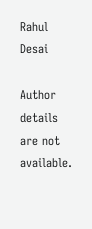Rahul Desai

Author details are not available.